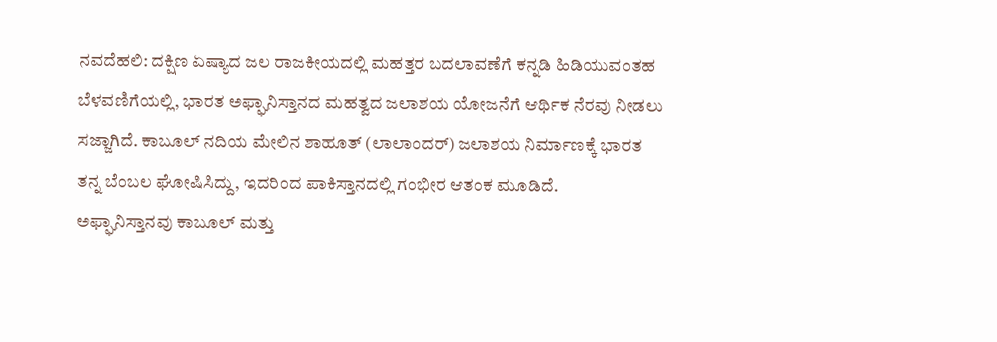ನವದೆಹಲಿ: ದಕ್ಷಿಣ ಏಷ್ಯಾದ ಜಲ ರಾಜಕೀಯದಲ್ಲಿ ಮಹತ್ತರ ಬದಲಾವಣೆಗೆ ಕನ್ನಡಿ ಹಿಡಿಯುವಂತಹ ಬೆಳವಣಿಗೆಯಲ್ಲಿ, ಭಾರತ ಅಫ್ಘಾನಿಸ್ತಾನದ ಮಹತ್ವದ ಜಲಾಶಯ ಯೋಜನೆಗೆ ಆರ್ಥಿಕ ನೆರವು ನೀಡಲು ಸಜ್ಜಾಗಿದೆ. ಕಾಬೂಲ್ ನದಿಯ ಮೇಲಿನ ಶಾಹೂತ್ (ಲಾಲಾಂದರ್) ಜಲಾಶಯ ನಿರ್ಮಾಣಕ್ಕೆ ಭಾರತ ತನ್ನ ಬೆಂಬಲ ಘೋಷಿಸಿದ್ದು, ಇದರಿಂದ ಪಾಕಿಸ್ತಾನದಲ್ಲಿ ಗಂಭೀರ ಆತಂಕ ಮೂಡಿದೆ.
ಅಫ್ಘಾನಿಸ್ತಾನವು ಕಾಬೂಲ್ ಮತ್ತು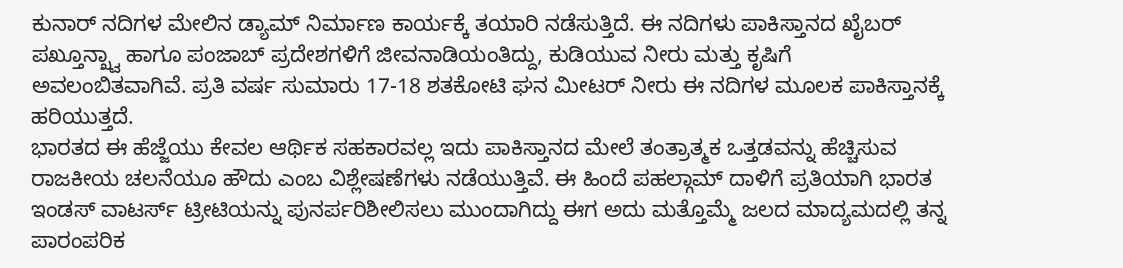ಕುನಾರ್ ನದಿಗಳ ಮೇಲಿನ ಡ್ಯಾಮ್ ನಿರ್ಮಾಣ ಕಾರ್ಯಕ್ಕೆ ತಯಾರಿ ನಡೆಸುತ್ತಿದೆ. ಈ ನದಿಗಳು ಪಾಕಿಸ್ತಾನದ ಖೈಬರ್ ಪಖ್ತೂನ್ಖ್ವಾ ಹಾಗೂ ಪಂಜಾಬ್ ಪ್ರದೇಶಗಳಿಗೆ ಜೀವನಾಡಿಯಂತಿದ್ದು, ಕುಡಿಯುವ ನೀರು ಮತ್ತು ಕೃಷಿಗೆ ಅವಲಂಬಿತವಾಗಿವೆ. ಪ್ರತಿ ವರ್ಷ ಸುಮಾರು 17-18 ಶತಕೋಟಿ ಘನ ಮೀಟರ್ ನೀರು ಈ ನದಿಗಳ ಮೂಲಕ ಪಾಕಿಸ್ತಾನಕ್ಕೆ ಹರಿಯುತ್ತದೆ.
ಭಾರತದ ಈ ಹೆಜ್ಜೆಯು ಕೇವಲ ಆರ್ಥಿಕ ಸಹಕಾರವಲ್ಲ ಇದು ಪಾಕಿಸ್ತಾನದ ಮೇಲೆ ತಂತ್ರಾತ್ಮಕ ಒತ್ತಡವನ್ನು ಹೆಚ್ಚಿಸುವ ರಾಜಕೀಯ ಚಲನೆಯೂ ಹೌದು ಎಂಬ ವಿಶ್ಲೇಷಣೆಗಳು ನಡೆಯುತ್ತಿವೆ. ಈ ಹಿಂದೆ ಪಹಲ್ಗಾಮ್ ದಾಳಿಗೆ ಪ್ರತಿಯಾಗಿ ಭಾರತ ಇಂಡಸ್ ವಾಟರ್ಸ್ ಟ್ರೀಟಿಯನ್ನು ಪುನರ್ಪರಿಶೀಲಿಸಲು ಮುಂದಾಗಿದ್ದು ಈಗ ಅದು ಮತ್ತೊಮ್ಮೆ ಜಲದ ಮಾದ್ಯಮದಲ್ಲಿ ತನ್ನ ಪಾರಂಪರಿಕ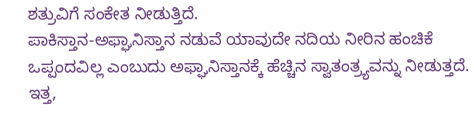ಶತ್ರುವಿಗೆ ಸಂಕೇತ ನೀಡುತ್ತಿದೆ.
ಪಾಕಿಸ್ತಾನ-ಅಫ್ಘಾನಿಸ್ತಾನ ನಡುವೆ ಯಾವುದೇ ನದಿಯ ನೀರಿನ ಹಂಚಿಕೆ ಒಪ್ಪಂದವಿಲ್ಲ ಎಂಬುದು ಅಫ್ಘಾನಿಸ್ತಾನಕ್ಕೆ ಹೆಚ್ಚಿನ ಸ್ವಾತಂತ್ರ್ಯವನ್ನು ನೀಡುತ್ತದೆ. ಇತ್ತ,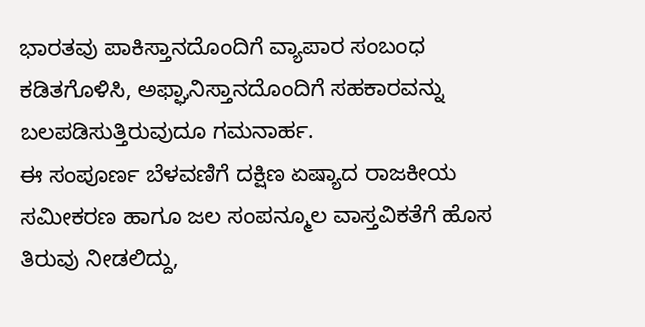ಭಾರತವು ಪಾಕಿಸ್ತಾನದೊಂದಿಗೆ ವ್ಯಾಪಾರ ಸಂಬಂಧ ಕಡಿತಗೊಳಿಸಿ, ಅಫ್ಘಾನಿಸ್ತಾನದೊಂದಿಗೆ ಸಹಕಾರವನ್ನು ಬಲಪಡಿಸುತ್ತಿರುವುದೂ ಗಮನಾರ್ಹ.
ಈ ಸಂಪೂರ್ಣ ಬೆಳವಣಿಗೆ ದಕ್ಷಿಣ ಏಷ್ಯಾದ ರಾಜಕೀಯ ಸಮೀಕರಣ ಹಾಗೂ ಜಲ ಸಂಪನ್ಮೂಲ ವಾಸ್ತವಿಕತೆಗೆ ಹೊಸ ತಿರುವು ನೀಡಲಿದ್ದು,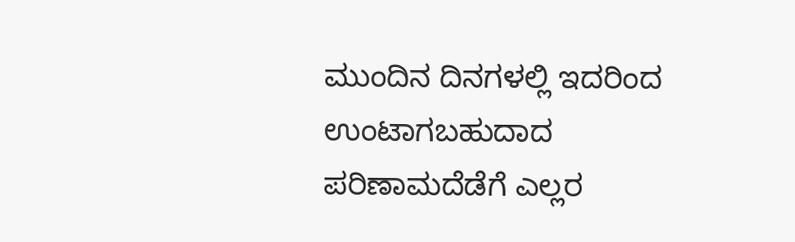ಮುಂದಿನ ದಿನಗಳಲ್ಲಿ ಇದರಿಂದ ಉಂಟಾಗಬಹುದಾದ ಪರಿಣಾಮದೆಡೆಗೆ ಎಲ್ಲರ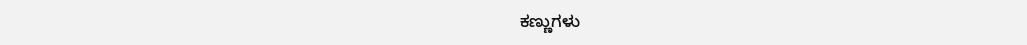ಕಣ್ಣುಗಳು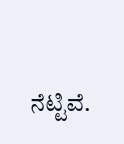ನೆಟ್ಟಿವೆ.